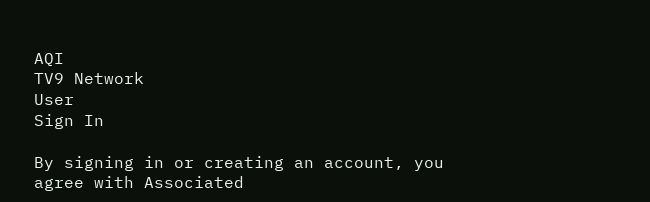AQI
TV9 Network
User
Sign In

By signing in or creating an account, you agree with Associated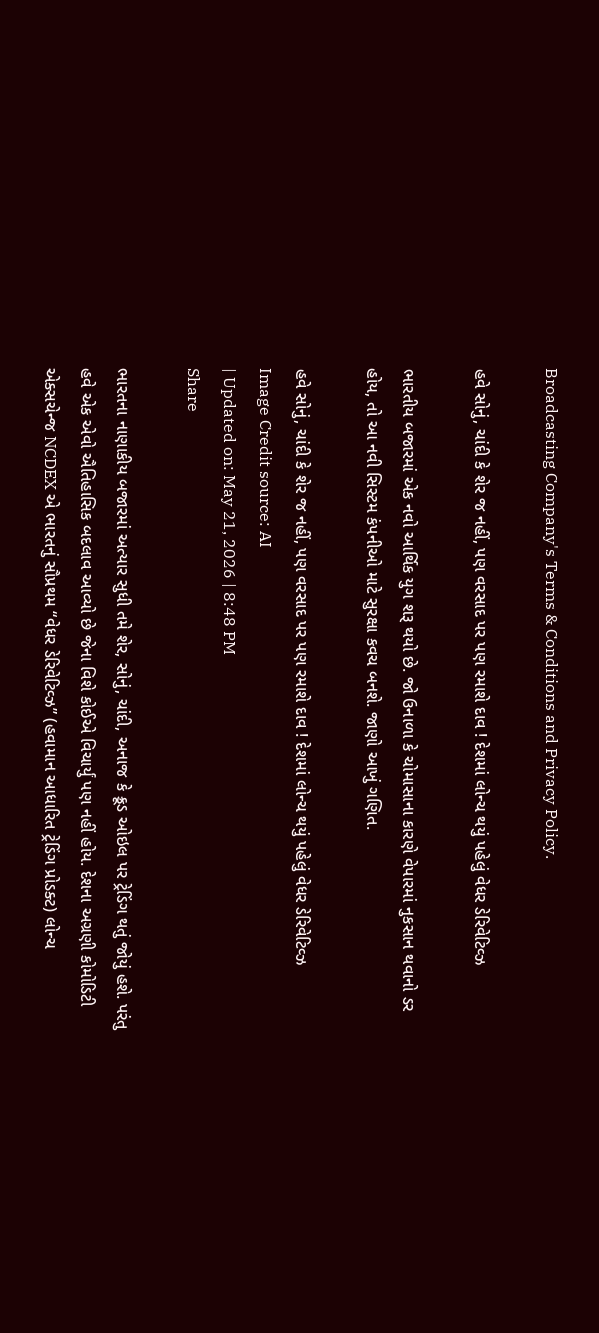Broadcasting Company's Terms & Conditions and Privacy Policy.

હવે સોનું, ચાંદી કે શેર જ નહીં, પણ વરસાદ પર પણ રમાશે દાવ ! દેશમાં લોન્ચ થયું પહેલું વેધર ડેરિવેટિવ્ઝ

ભારતીય બજારમાં એક નવો આર્થિક યુગ શરૂ થયો છે. જો ઉનાળા કે ચોમાસાના કારણે વેપારમાં નુકસાન થવાનો ડર હોય, તો આ નવી સિસ્ટમ કંપનીઓ માટે સુરક્ષા કવચ બનશે. જાણો આખું ગણિત.

હવે સોનું, ચાંદી કે શેર જ નહીં, પણ વરસાદ પર પણ રમાશે દાવ ! દેશમાં લોન્ચ થયું પહેલું વેધર ડેરિવેટિવ્ઝ
Image Credit source: AI
| Updated on: May 21, 2026 | 8:48 PM
Share

ભારતના નાણાકીય બજારમાં અત્યાર સુધી તમે શેર, સોનું, ચાંદી, અનાજ કે ક્રૂડ ઓઇલ પર ટ્રેડિંગ થતું જોયું હશે. પરંતુ હવે એક એવો ઐતિહાસિક બદલાવ આવ્યો છે જેના વિશે કોઈએ વિચાર્યું પણ નહીં હોય. દેશના અગ્રણી કોમોડિટી એક્સચેન્જ NCDEX એ ભારતનું સૌપ્રથમ “વેધર ડેરિવેટિવ્ઝ” (હવામાન આધારિત ટ્રેડિંગ પ્રોડક્ટ) લોન્ચ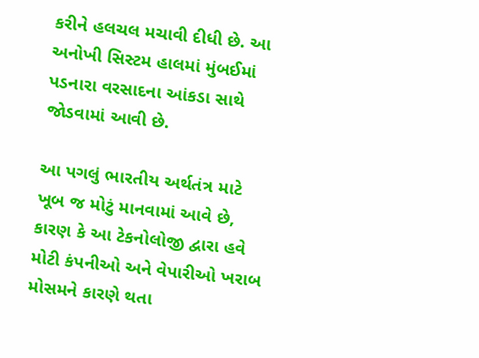કરીને હલચલ મચાવી દીધી છે. આ અનોખી સિસ્ટમ હાલમાં મુંબઈમાં પડનારા વરસાદના આંકડા સાથે જોડવામાં આવી છે.

આ પગલું ભારતીય અર્થતંત્ર માટે ખૂબ જ મોટું માનવામાં આવે છે, કારણ કે આ ટેકનોલોજી દ્વારા હવે મોટી કંપનીઓ અને વેપારીઓ ખરાબ મોસમને કારણે થતા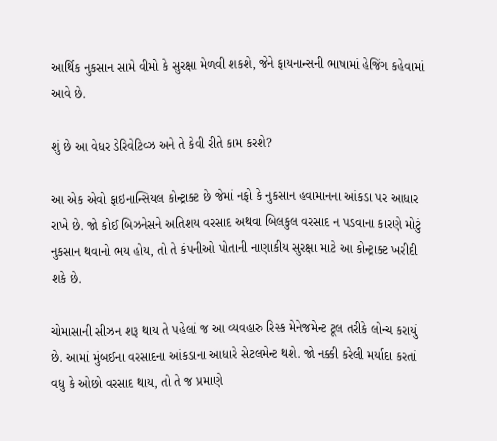આર્થિક નુકસાન સામે વીમો કે સુરક્ષા મેળવી શકશે, જેને ફાયનાન્સની ભાષામાં હેજિંગ કહેવામાં આવે છે.

શું છે આ વેધર ડેરિવેટિવ્ઝ અને તે કેવી રીતે કામ કરશે?

આ એક એવો ફાઇનાન્સિયલ કોન્ટ્રાક્ટ છે જેમાં નફો કે નુકસાન હવામાનના આંકડા પર આધાર રાખે છે. જો કોઈ બિઝનેસને અતિશય વરસાદ અથવા બિલકુલ વરસાદ ન પડવાના કારણે મોટું નુકસાન થવાનો ભય હોય, તો તે કંપનીઓ પોતાની નાણાકીય સુરક્ષા માટે આ કોન્ટ્રાક્ટ ખરીદી શકે છે.

ચોમાસાની સીઝન શરૂ થાય તે પહેલાં જ આ વ્યવહારુ રિસ્ક મેનેજમેન્ટ ટૂલ તરીકે લોન્ચ કરાયું છે. આમાં મુંબઈના વરસાદના આંકડાના આધારે સેટલમેન્ટ થશે. જો નક્કી કરેલી મર્યાદા કરતાં વધુ કે ઓછો વરસાદ થાય, તો તે જ પ્રમાણે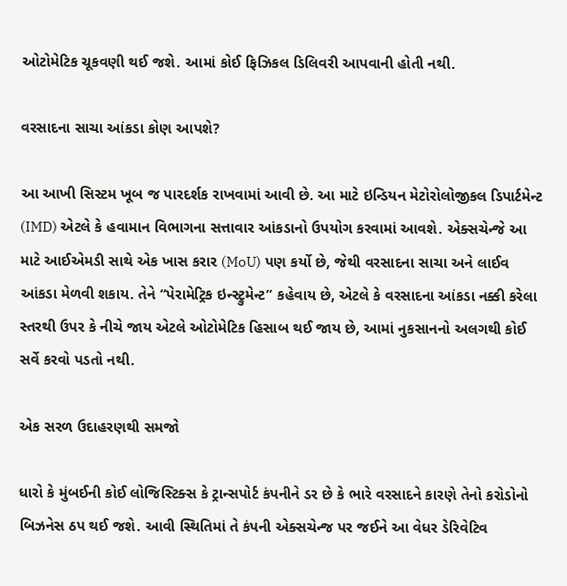ઓટોમેટિક ચૂકવણી થઈ જશે. આમાં કોઈ ફિઝિકલ ડિલિવરી આપવાની હોતી નથી.

વરસાદના સાચા આંકડા કોણ આપશે?

આ આખી સિસ્ટમ ખૂબ જ પારદર્શક રાખવામાં આવી છે. આ માટે ઇન્ડિયન મેટોરોલોજીકલ ડિપાર્ટમેન્ટ (IMD) એટલે કે હવામાન વિભાગના સત્તાવાર આંકડાનો ઉપયોગ કરવામાં આવશે. એક્સચેન્જે આ માટે આઈએમડી સાથે એક ખાસ કરાર (MoU) પણ કર્યો છે, જેથી વરસાદના સાચા અને લાઈવ આંકડા મેળવી શકાય. તેને “પેરામેટ્રિક ઇન્સ્ટ્રુમેન્ટ” કહેવાય છે, એટલે કે વરસાદના આંકડા નક્કી કરેલા સ્તરથી ઉપર કે નીચે જાય એટલે ઓટોમેટિક હિસાબ થઈ જાય છે, આમાં નુકસાનનો અલગથી કોઈ સર્વે કરવો પડતો નથી.

એક સરળ ઉદાહરણથી સમજો

ધારો કે મુંબઈની કોઈ લોજિસ્ટિક્સ કે ટ્રાન્સપોર્ટ કંપનીને ડર છે કે ભારે વરસાદને કારણે તેનો કરોડોનો બિઝનેસ ઠપ થઈ જશે. આવી સ્થિતિમાં તે કંપની એક્સચેન્જ પર જઈને આ વેધર ડેરિવેટિવ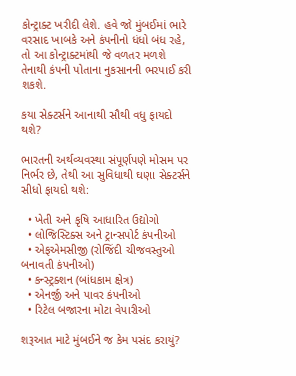કોન્ટ્રાક્ટ ખરીદી લેશે. હવે જો મુંબઈમાં ભારે વરસાદ ખાબકે અને કંપનીનો ધંધો બંધ રહે, તો આ કોન્ટ્રાક્ટમાંથી જે વળતર મળશે તેનાથી કંપની પોતાના નુકસાનની ભરપાઈ કરી શકશે.

કયા સેક્ટર્સને આનાથી સૌથી વધુ ફાયદો થશે?

ભારતની અર્થવ્યવસ્થા સંપૂર્ણપણે મોસમ પર નિર્ભર છે, તેથી આ સુવિધાથી ઘણા સેક્ટર્સને સીધો ફાયદો થશે:

  • ખેતી અને કૃષિ આધારિત ઉદ્યોગો
  • લોજિસ્ટિક્સ અને ટ્રાન્સપોર્ટ કંપનીઓ
  • એફએમસીજી (રોજિંદી ચીજવસ્તુઓ બનાવતી કંપનીઓ)
  • કન્સ્ટ્રક્શન (બાંધકામ ક્ષેત્ર)
  • એનર્જી અને પાવર કંપનીઓ
  • રિટેલ બજારના મોટા વેપારીઓ

શરૂઆત માટે મુંબઈને જ કેમ પસંદ કરાયું?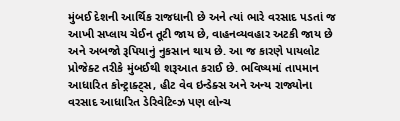મુંબઈ દેશની આર્થિક રાજધાની છે અને ત્યાં ભારે વરસાદ પડતાં જ આખી સપ્લાય ચેઈન તૂટી જાય છે, વાહનવ્યવહાર અટકી જાય છે અને અબજો રૂપિયાનું નુકસાન થાય છે. આ જ કારણે પાયલોટ પ્રોજેક્ટ તરીકે મુંબઈથી શરૂઆત કરાઈ છે. ભવિષ્યમાં તાપમાન આધારિત કોન્ટ્રાક્ટ્સ, હીટ વેવ ઇન્ડેક્સ અને અન્ય રાજ્યોના વરસાદ આધારિત ડેરિવેટિવ્ઝ પણ લોન્ચ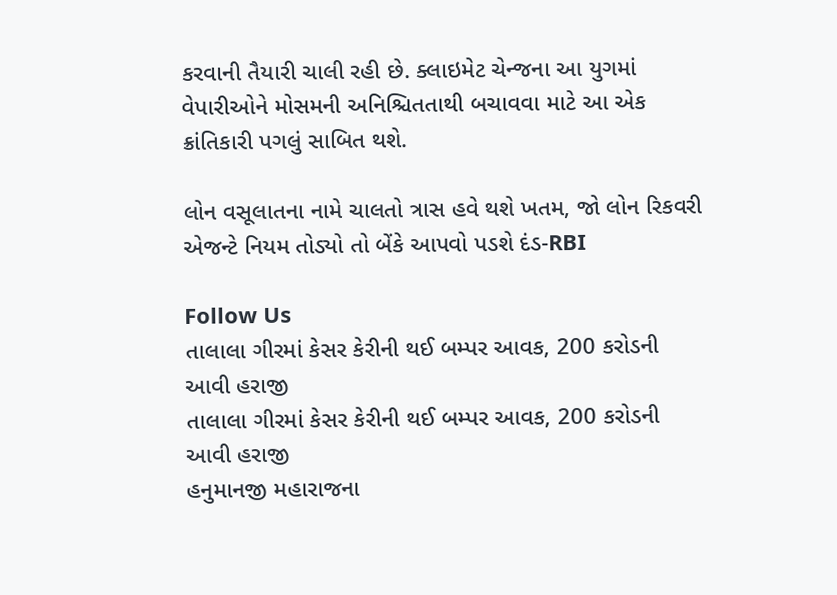કરવાની તૈયારી ચાલી રહી છે. ક્લાઇમેટ ચેન્જના આ યુગમાં વેપારીઓને મોસમની અનિશ્ચિતતાથી બચાવવા માટે આ એક ક્રાંતિકારી પગલું સાબિત થશે.

લોન વસૂલાતના નામે ચાલતો ત્રાસ હવે થશે ખતમ, જો લોન રિકવરી એજન્ટે નિયમ તોડ્યો તો બેંકે આપવો પડશે દંડ-RBI

Follow Us
તાલાલા ગીરમાં કેસર કેરીની થઈ બમ્પર આવક, 200 કરોડની આવી હરાજી
તાલાલા ગીરમાં કેસર કેરીની થઈ બમ્પર આવક, 200 કરોડની આવી હરાજી
હનુમાનજી મહારાજના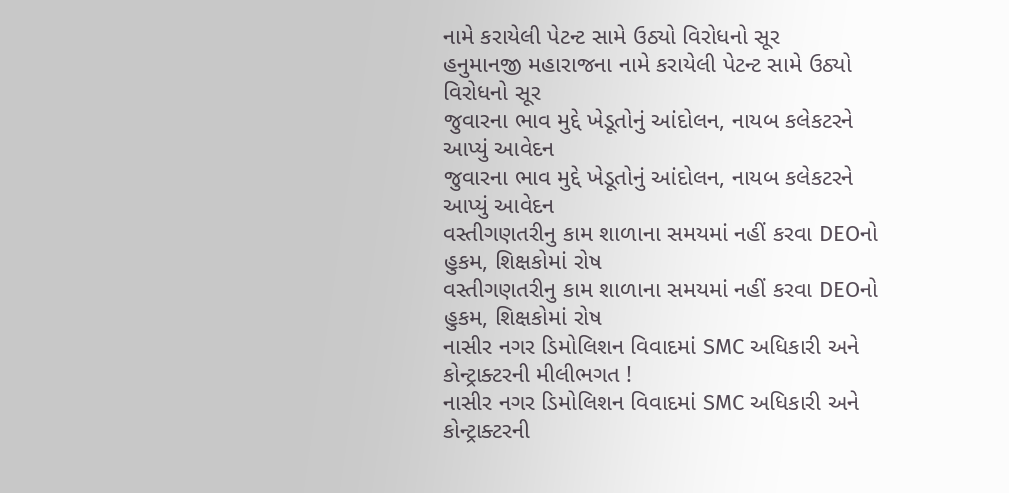નામે કરાયેલી પેટન્ટ સામે ઉઠ્યો વિરોધનો સૂર
હનુમાનજી મહારાજના નામે કરાયેલી પેટન્ટ સામે ઉઠ્યો વિરોધનો સૂર
જુવારના ભાવ મુદ્દે ખેડૂતોનું આંદોલન, નાયબ કલેકટરને આપ્યું આવેદન
જુવારના ભાવ મુદ્દે ખેડૂતોનું આંદોલન, નાયબ કલેકટરને આપ્યું આવેદન
વસ્તીગણતરીનુ કામ શાળાના સમયમાં નહીં કરવા DEOનો હુકમ, શિક્ષકોમાં રોષ
વસ્તીગણતરીનુ કામ શાળાના સમયમાં નહીં કરવા DEOનો હુકમ, શિક્ષકોમાં રોષ
નાસીર નગર ડિમોલિશન વિવાદમાં SMC અધિકારી અને કોન્ટ્રાક્ટરની મીલીભગત !
નાસીર નગર ડિમોલિશન વિવાદમાં SMC અધિકારી અને કોન્ટ્રાક્ટરની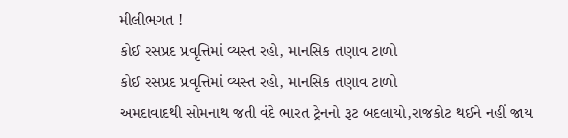મીલીભગત !
કોઈ રસપ્રદ પ્રવૃત્તિમાં વ્યસ્ત રહો, માનસિક તણાવ ટાળો
કોઈ રસપ્રદ પ્રવૃત્તિમાં વ્યસ્ત રહો, માનસિક તણાવ ટાળો
અમદાવાદથી સોમનાથ જતી વંદે ભારત ટ્રેનનો રૂટ બદલાયો,રાજકોટ થઈને નહીં જાય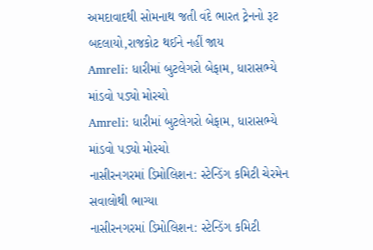અમદાવાદથી સોમનાથ જતી વંદે ભારત ટ્રેનનો રૂટ બદલાયો,રાજકોટ થઈને નહીં જાય
Amreli: ધારીમાં બુટલેગરો બેફામ, ધારાસભ્યે માંડવો પડ્યો મોરચો
Amreli: ધારીમાં બુટલેગરો બેફામ, ધારાસભ્યે માંડવો પડ્યો મોરચો
નાસીરનગરમાં ડિમોલિશન: સ્ટેન્ડિંગ કમિટી ચેરમેન સવાલોથી ભાગ્યા
નાસીરનગરમાં ડિમોલિશન: સ્ટેન્ડિંગ કમિટી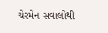ચેરમેન સવાલોથી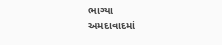ભાગ્યા
અમદાવાદમાં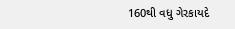160થી વધુ ગેરકાયદે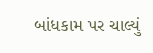બાંધકામ પર ચાલ્યું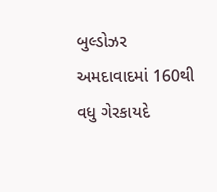બુલ્ડોઝર
અમદાવાદમાં 160થી વધુ ગેરકાયદે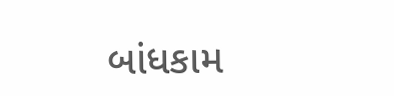બાંધકામ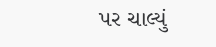પર ચાલ્યું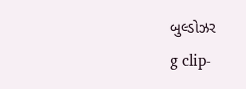બુલ્ડોઝર
g clip-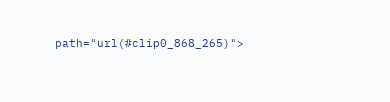path="url(#clip0_868_265)">